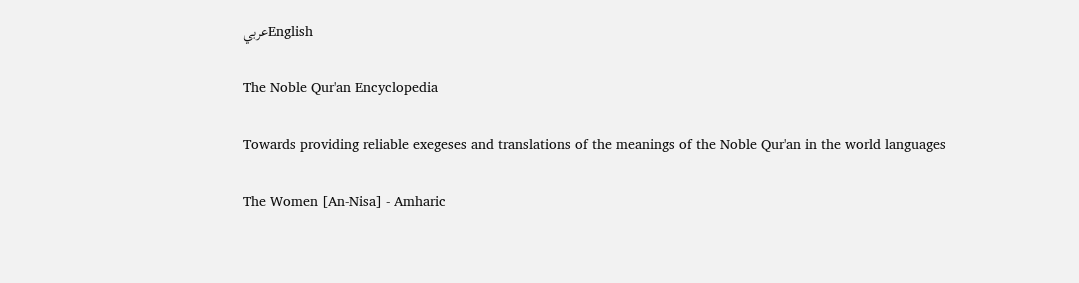عربيEnglish

The Noble Qur'an Encyclopedia

Towards providing reliable exegeses and translations of the meanings of the Noble Qur'an in the world languages

The Women [An-Nisa] - Amharic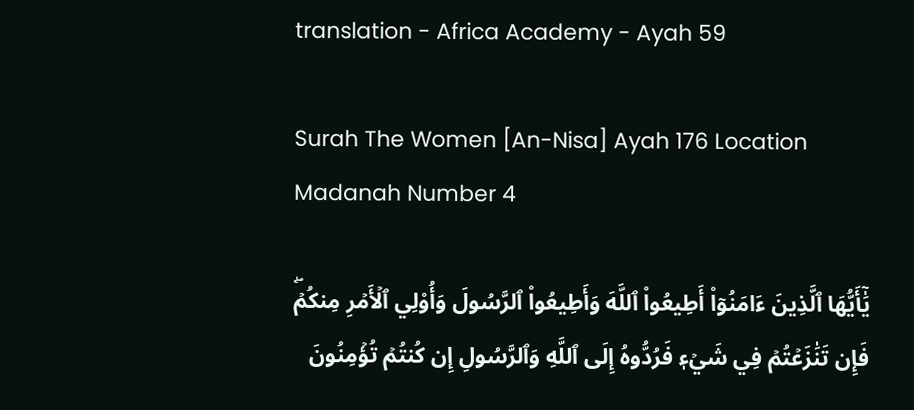translation - Africa Academy - Ayah 59

Surah The Women [An-Nisa] Ayah 176 Location Madanah Number 4

يَٰٓأَيُّهَا ٱلَّذِينَ ءَامَنُوٓاْ أَطِيعُواْ ٱللَّهَ وَأَطِيعُواْ ٱلرَّسُولَ وَأُوْلِي ٱلۡأَمۡرِ مِنكُمۡۖ فَإِن تَنَٰزَعۡتُمۡ فِي شَيۡءٖ فَرُدُّوهُ إِلَى ٱللَّهِ وَٱلرَّسُولِ إِن كُنتُمۡ تُؤۡمِنُونَ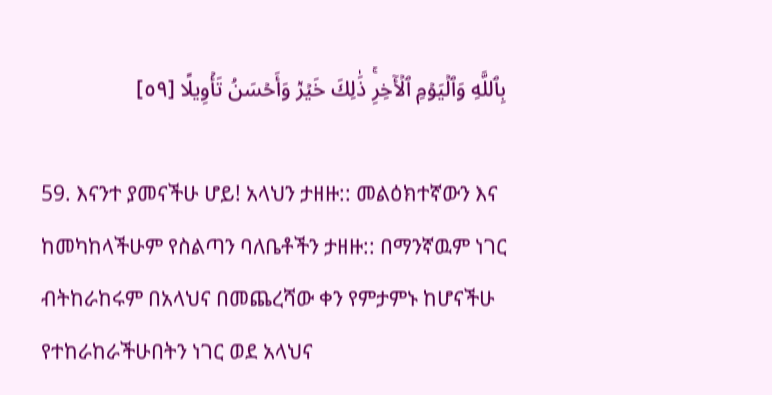بِٱللَّهِ وَٱلۡيَوۡمِ ٱلۡأٓخِرِۚ ذَٰلِكَ خَيۡرٞ وَأَحۡسَنُ تَأۡوِيلًا [٥٩]

59. እናንተ ያመናችሁ ሆይ! አላህን ታዘዙ:: መልዕክተኛውን እና ከመካከላችሁም የስልጣን ባለቤቶችን ታዘዙ:: በማንኛዉም ነገር ብትከራከሩም በአላህና በመጨረሻው ቀን የምታምኑ ከሆናችሁ የተከራከራችሁበትን ነገር ወደ አላህና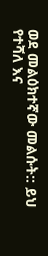ወደ መልዕክተኛው መልሱት:: ይህ የተሻለ እና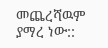መጨረሻዉም ያማረ ነው::